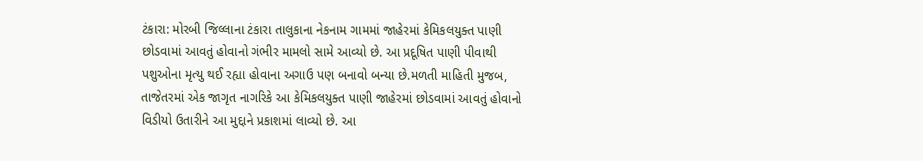ટંકારા: મોરબી જિલ્લાના ટંકારા તાલુકાના નેકનામ ગામમાં જાહેરમાં કેમિકલયુક્ત પાણી છોડવામાં આવતું હોવાનો ગંભીર મામલો સામે આવ્યો છે. આ પ્રદૂષિત પાણી પીવાથી પશુઓના મૃત્યુ થઈ રહ્યા હોવાના અગાઉ પણ બનાવો બન્યા છે.મળતી માહિતી મુજબ, તાજેતરમાં એક જાગૃત નાગરિકે આ કેમિકલયુક્ત પાણી જાહેરમાં છોડવામાં આવતું હોવાનો વિડીયો ઉતારીને આ મુદ્દાને પ્રકાશમાં લાવ્યો છે. આ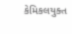કેમિકલયુક્ત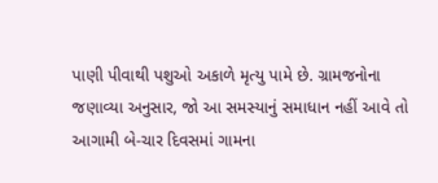પાણી પીવાથી પશુઓ અકાળે મૃત્યુ પામે છે. ગ્રામજનોના જણાવ્યા અનુસાર, જો આ સમસ્યાનું સમાધાન નહીં આવે તો આગામી બે-ચાર દિવસમાં ગામના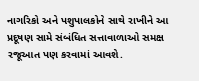નાગરિકો અને પશુપાલકોને સાથે રાખીને આ પ્રદૂષણ સામે સંબંધિત સત્તાવાળાઓ સમક્ષ રજૂઆત પણ કરવામાં આવશે.